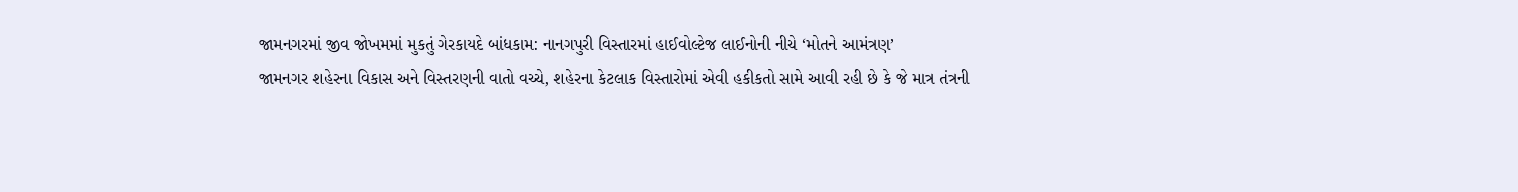જામનગરમાં જીવ જોખમમાં મુકતું ગેરકાયદે બાંધકામ: નાનગપુરી વિસ્તારમાં હાઈવોલ્ટેજ લાઈનોની નીચે ‘મોતને આમંત્રણ’
જામનગર શહેરના વિકાસ અને વિસ્તરણની વાતો વચ્ચે, શહેરના કેટલાક વિસ્તારોમાં એવી હકીકતો સામે આવી રહી છે કે જે માત્ર તંત્રની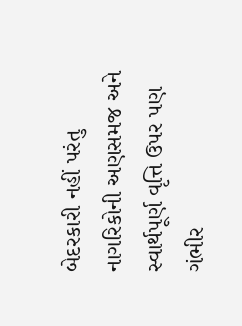બેદરકારી નહીં પરંતુ નાગરિકોની અણસમજ અને સ્વાર્થપૂર્ણ વૃત્તિ ઉપર પણ ગંભીર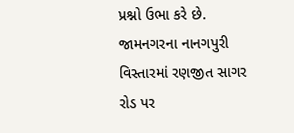પ્રશ્નો ઉભા કરે છે. જામનગરના નાનગપુરી વિસ્તારમાં રણજીત સાગર રોડ પર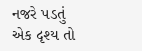નજરે પડતું એક દૃશ્ય તો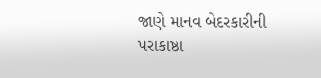જાણે માનવ બેદરકારીની પરાકાષ્ઠા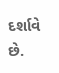દર્શાવે છે.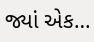જ્યાં એક…